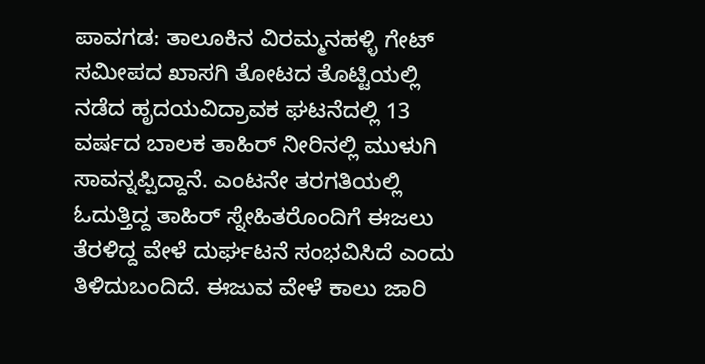ಪಾವಗಡ: ತಾಲೂಕಿನ ವಿರಮ್ಮನಹಳ್ಳಿ ಗೇಟ್ ಸಮೀಪದ ಖಾಸಗಿ ತೋಟದ ತೊಟ್ಟಿಯಲ್ಲಿ ನಡೆದ ಹೃದಯವಿದ್ರಾವಕ ಘಟನೆದಲ್ಲಿ 13 ವರ್ಷದ ಬಾಲಕ ತಾಹಿರ್ ನೀರಿನಲ್ಲಿ ಮುಳುಗಿ ಸಾವನ್ನಪ್ಪಿದ್ದಾನೆ. ಎಂಟನೇ ತರಗತಿಯಲ್ಲಿ ಓದುತ್ತಿದ್ದ ತಾಹಿರ್ ಸ್ನೇಹಿತರೊಂದಿಗೆ ಈಜಲು ತೆರಳಿದ್ದ ವೇಳೆ ದುರ್ಘಟನೆ ಸಂಭವಿಸಿದೆ ಎಂದು ತಿಳಿದುಬಂದಿದೆ. ಈಜುವ ವೇಳೆ ಕಾಲು ಜಾರಿ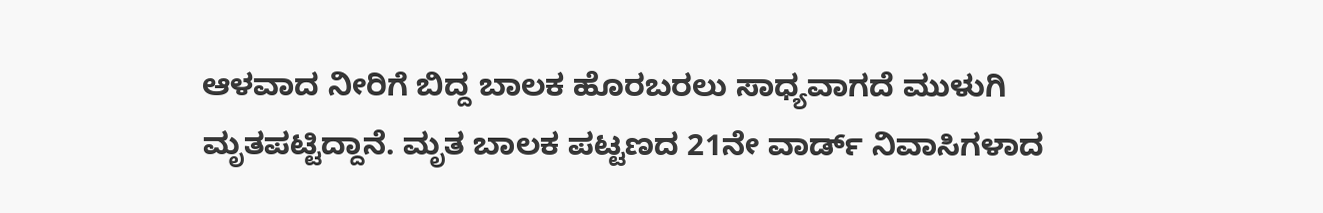ಆಳವಾದ ನೀರಿಗೆ ಬಿದ್ದ ಬಾಲಕ ಹೊರಬರಲು ಸಾಧ್ಯವಾಗದೆ ಮುಳುಗಿ ಮೃತಪಟ್ಟಿದ್ದಾನೆ. ಮೃತ ಬಾಲಕ ಪಟ್ಟಣದ 21ನೇ ವಾರ್ಡ್ ನಿವಾಸಿಗಳಾದ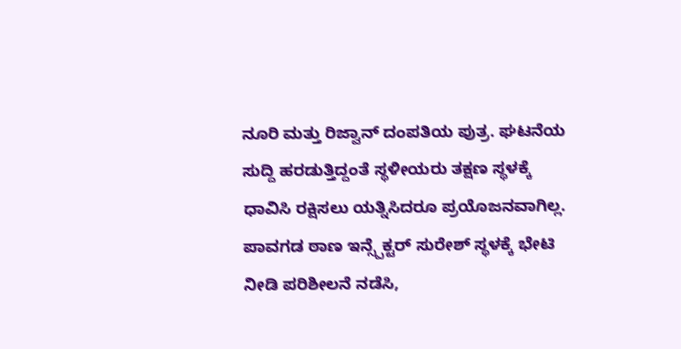ನೂರಿ ಮತ್ತು ರಿಜ್ವಾನ್ ದಂಪತಿಯ ಪುತ್ರ. ಘಟನೆಯ ಸುದ್ದಿ ಹರಡುತ್ತಿದ್ದಂತೆ ಸ್ಥಳೀಯರು ತಕ್ಷಣ ಸ್ಥಳಕ್ಕೆ ಧಾವಿಸಿ ರಕ್ಷಿಸಲು ಯತ್ನಿಸಿದರೂ ಪ್ರಯೊಜನವಾಗಿಲ್ಲ. ಪಾವಗಡ ಠಾಣ ಇನ್ಸ್ಪೆಕ್ಟರ್ ಸುರೇಶ್ ಸ್ಥಳಕ್ಕೆ ಭೇಟಿ ನೀಡಿ ಪರಿಶೀಲನೆ ನಡೆಸಿ,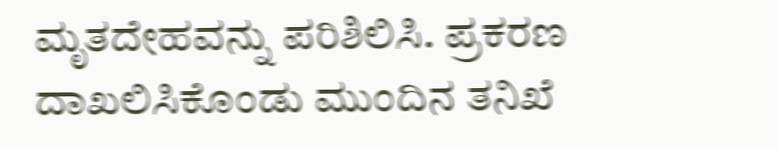ಮೃತದೇಹವನ್ನು ಪರಿಶಿಲಿಸಿ. ಪ್ರಕರಣ ದಾಖಲಿಸಿಕೊಂಡು ಮುಂದಿನ ತನಿಖೆ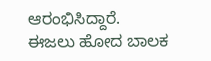ಆರಂಭಿಸಿದ್ದಾರೆ.
ಈಜಲು ಹೋದ ಬಾಲಕ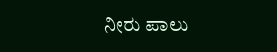ನೀರು ಪಾಲು